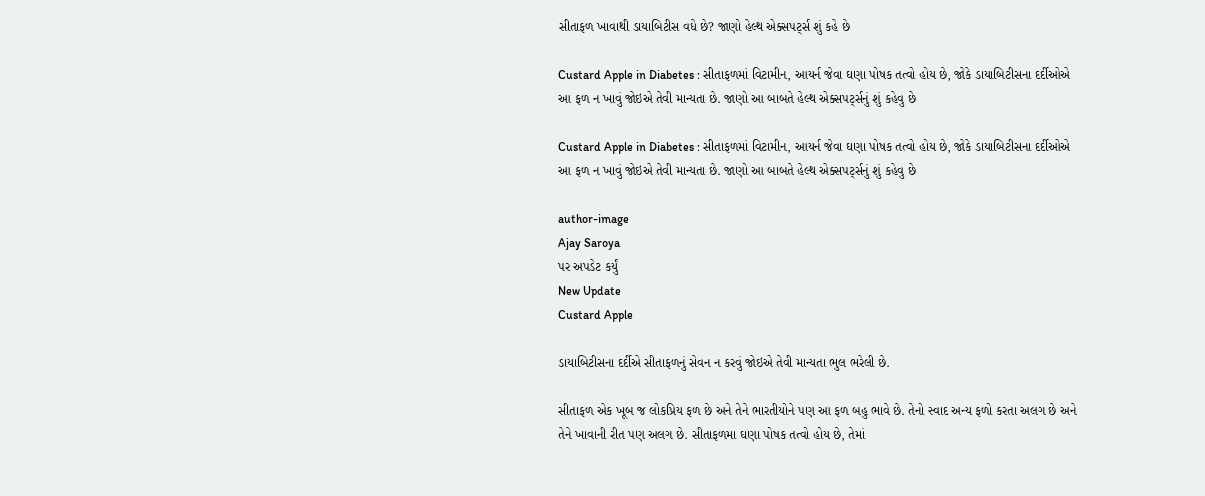સીતાફળ ખાવાથી ડાયાબિટીસ વધે છે? જાણો હેલ્થ એક્સપર્ટ્સ શું કહે છે

Custard Apple in Diabetes : સીતાફળમાં વિટામીન, આયર્ન જેવા ઘણા પોષક તત્વો હોય છે, જોકે ડાયાબિટીસના દર્દીઓએ આ ફળ ન ખાવું જોઇએ તેવી માન્યતા છે. જાણો આ બાબતે હેલ્થ એક્સપર્ટ્સનું શું કહેવુ છે

Custard Apple in Diabetes : સીતાફળમાં વિટામીન, આયર્ન જેવા ઘણા પોષક તત્વો હોય છે, જોકે ડાયાબિટીસના દર્દીઓએ આ ફળ ન ખાવું જોઇએ તેવી માન્યતા છે. જાણો આ બાબતે હેલ્થ એક્સપર્ટ્સનું શું કહેવુ છે

author-image
Ajay Saroya
પર અપડેટ કર્યું
New Update
Custard Apple

ડાયાબિટીસના દર્દીએ સીતાફળનું સેવન ન કરવું જોઇએ તેવી માન્યતા ભુલ ભરેલી છે.

સીતાફળ એક ખૂબ જ લોકપ્રિય ફળ છે અને તેને ભારતીયોને પણ આ ફળ બહુ ભાવે છે. તેનો સ્વાદ અન્ય ફળો કરતા અલગ છે અને તેને ખાવાની રીત પણ અલગ છે. સીતાફળમા ઘણા પોષક તત્વો હોય છે, તેમાં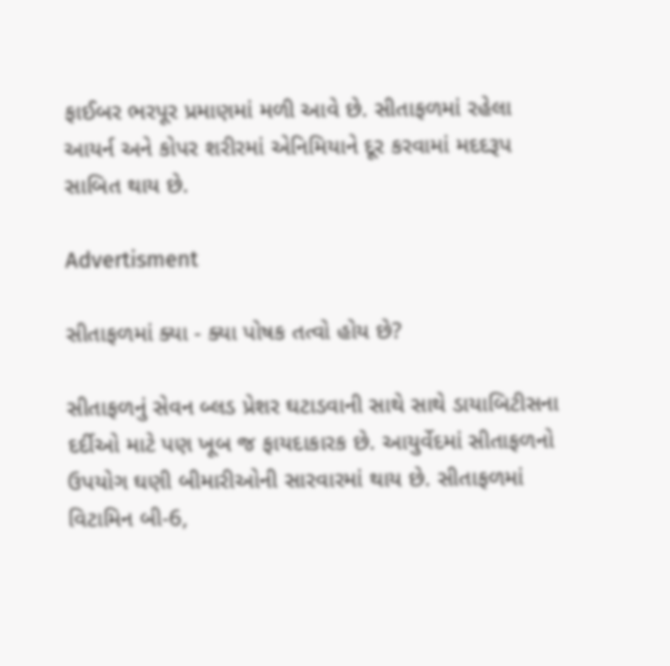ફાઈબર ભરપૂર પ્રમાણમાં મળી આવે છે. સીતાફળમાં રહેલા આયર્ન અને કોપર શરીરમાં એનિમિયાને દૂર કરવામાં મદદરૂપ સાબિત થાય છે.

Advertisment

સીતાફળમાં ક્યા - ક્યા પોષક તત્વો હોય છે?

સીતાફળનું સેવન બ્લડ પ્રેશર ઘટાડવાની સાથે સાથે ડાયાબિટીસના દર્દીઓ માટે પણ ખૂબ જ ફાયદાકારક છે. આયુર્વેદમાં સીતાફળનો ઉપયોગ ઘણી બીમારીઓની સારવારમાં થાય છે. સીતાફળમાં વિટામિન બી-6,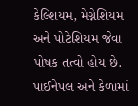કેલ્શિયમ, મેગ્નેશિયમ અને પોટેશિયમ જેવા પોષક તત્વો હોય છે. પાઈનેપલ અને કેળામાં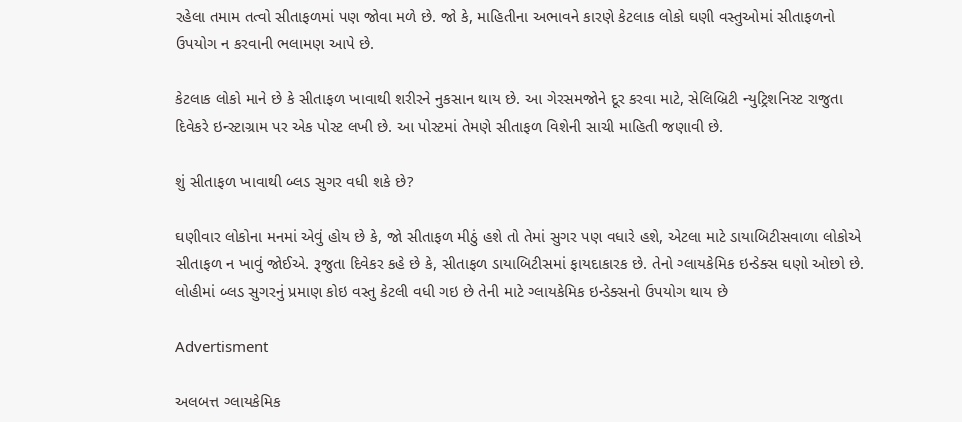રહેલા તમામ તત્વો સીતાફળમાં પણ જોવા મળે છે. જો કે, માહિતીના અભાવને કારણે કેટલાક લોકો ઘણી વસ્તુઓમાં સીતાફળનો ઉપયોગ ન કરવાની ભલામણ આપે છે.

કેટલાક લોકો માને છે કે સીતાફળ ખાવાથી શરીરને નુકસાન થાય છે. આ ગેરસમજોને દૂર કરવા માટે, સેલિબ્રિટી ન્યુટ્રિશનિસ્ટ રાજુતા દિવેકરે ઇન્સ્ટાગ્રામ પર એક પોસ્ટ લખી છે. આ પોસ્ટમાં તેમણે સીતાફળ વિશેની સાચી માહિતી જણાવી છે.

શું સીતાફળ ખાવાથી બ્લડ સુગર વધી શકે છે?

ઘણીવાર લોકોના મનમાં એવું હોય છે કે, જો સીતાફળ મીઠું હશે તો તેમાં સુગર પણ વધારે હશે, એટલા માટે ડાયાબિટીસવાળા લોકોએ સીતાફળ ન ખાવું જોઈએ. રૂજુતા દિવેકર કહે છે કે, સીતાફળ ડાયાબિટીસમાં ફાયદાકારક છે. તેનો ગ્લાયકેમિક ઇન્ડેક્સ ઘણો ઓછો છે. લોહીમાં બ્લડ સુગરનું પ્રમાણ કોઇ વસ્તુ કેટલી વધી ગઇ છે તેની માટે ગ્લાયકેમિક ઇન્ડેક્સનો ઉપયોગ થાય છે

Advertisment

અલબત્ત ગ્લાયકેમિક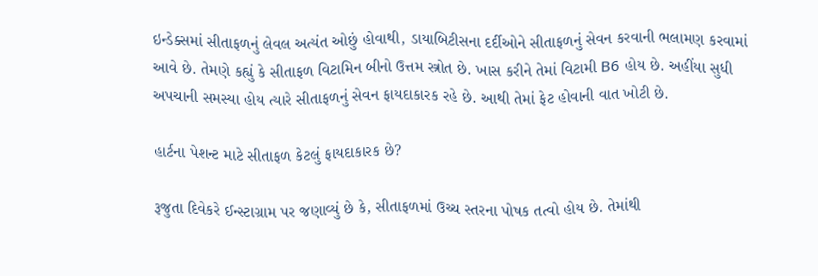ઇન્ડેક્સમાં સીતાફળનું લેવલ અત્યંત ઓછું હોવાથી, ડાયાબિટીસના દર્દીઓને સીતાફળનું સેવન કરવાની ભલામણ કરવામાં આવે છે. તેમણે કહ્યું કે સીતાફળ વિટામિન બીનો ઉત્તમ સ્ત્રોત છે. ખાસ કરીને તેમાં વિટામી B6 હોય છે. અહીંયા સુધી અપચાની સમસ્યા હોય ત્યારે સીતાફળનું સેવન ફાયદાકારક રહે છે. આથી તેમાં ફેટ હોવાની વાત ખોટી છે.

હાર્ટના પેશન્ટ માટે સીતાફળ કેટલું ફાયદાકારક છે?

રૂજુતા દિવેકરે ઈન્સ્ટાગ્રામ પર જણાવ્યું છે કે, સીતાફળમાં ઉચ્ચ સ્તરના પોષક તત્વો હોય છે. તેમાંથી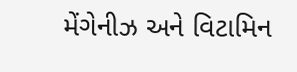મેંગેનીઝ અને વિટામિન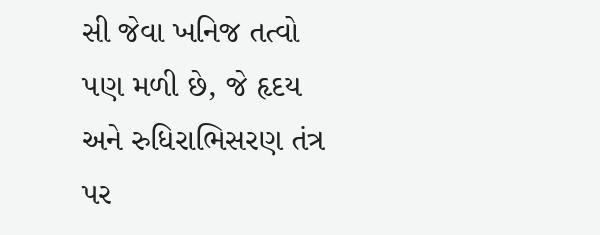સી જેવા ખનિજ તત્વો પણ મળી છે, જે હૃદય અને રુધિરાભિસરણ તંત્ર પર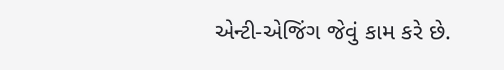એન્ટી-એજિંગ જેવું કામ કરે છે.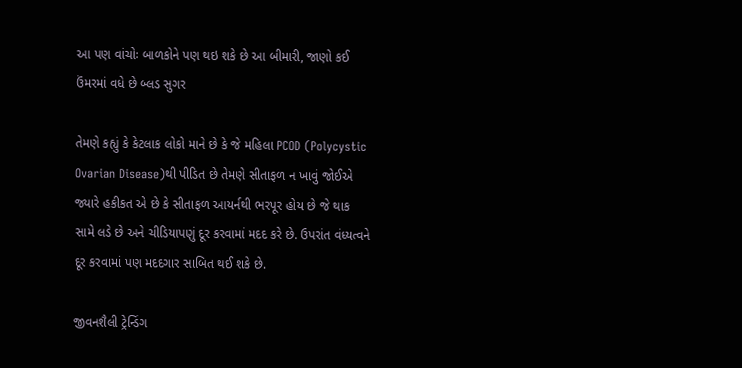આ પણ વાંચોઃ બાળકોને પણ થઇ શકે છે આ બીમારી, જાણો કઈ ઉંમરમાં વધે છે બ્લડ સુગર

તેમણે કહ્યું કે કેટલાક લોકો માને છે કે જે મહિલા PCOD (Polycystic Ovarian Disease)થી પીડિત છે તેમણે સીતાફળ ન ખાવું જોઈએ જ્યારે હકીકત એ છે કે સીતાફળ આયર્નથી ભરપૂર હોય છે જે થાક સામે લડે છે અને ચીડિયાપણું દૂર કરવામાં મદદ કરે છે. ઉપરાંત વંધ્યત્વને દૂર કરવામાં પણ મદદગાર સાબિત થઈ શકે છે.

જીવનશૈલી ટ્રેન્ડિંગ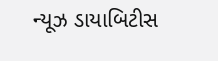ન્યૂઝ ડાયાબિટીસ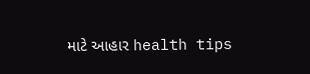માટે આહાર health tips